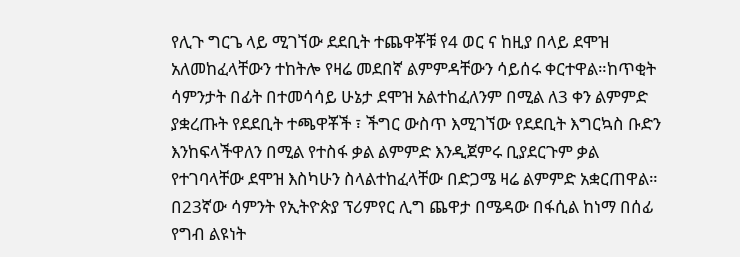የሊጉ ግርጌ ላይ ሚገኘው ደደቢት ተጨዋቾቹ የ4 ወር ና ከዚያ በላይ ደሞዝ አለመከፈላቸውን ተከትሎ የዛሬ መደበኛ ልምምዳቸውን ሳይሰሩ ቀርተዋል።ከጥቂት ሳምንታት በፊት በተመሳሳይ ሁኔታ ደሞዝ አልተከፈለንም በሚል ለ3 ቀን ልምምድ ያቋረጡት የደደቢት ተጫዋቾች ፣ ችግር ውስጥ እሚገኘው የደደቢት እግርኳስ ቡድን እንከፍላችዋለን በሚል የተስፋ ቃል ልምምድ እንዲጀምሩ ቢያደርጉም ቃል የተገባላቸው ደሞዝ እስካሁን ስላልተከፈላቸው በድጋሜ ዛሬ ልምምድ አቋርጠዋል።
በ23ኛው ሳምንት የኢትዮጵያ ፕሪምየር ሊግ ጨዋታ በሜዳው በፋሲል ከነማ በሰፊ የግብ ልዩነት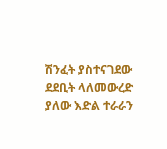ሽንፈት ያስተናገደው ደደቢት ላለመውረድ ያለው እድል ተራራን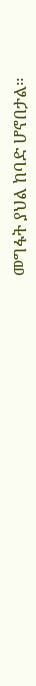መግፋት ያህል ከባድ ሆኖበታል።